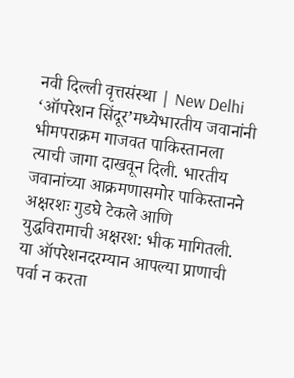नवी दिल्ली वृत्तसंस्था | New Delhi
‘ऑपरेशन सिंदूर’मध्येभारतीय जवानांनी भीमपराक्रम गाजवत पाकिस्तानला त्याची जागा दाखवून दिली. भारतीय जवानांच्या आक्रमणासमोर पाकिस्तानने अक्षरशः गुडघे टेकले आणि युद्धविरामाची अक्षरश: भीक मागितली. या ऑपरेशनदरम्यान आपल्या प्राणाची पर्वा न करता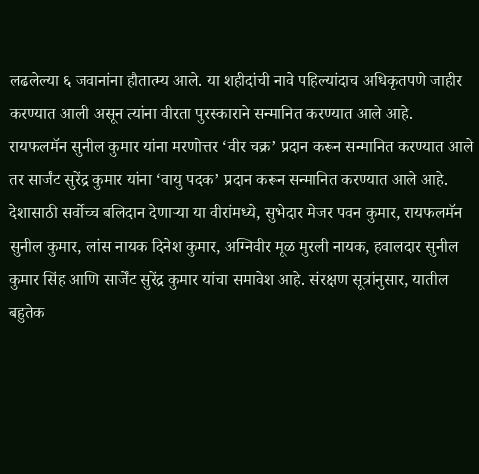लढलेल्या ६ जवानांना हौतात्म्य आले. या शहीदांची नावे पहिल्यांदाच अधिकृतपणे जाहीर करण्यात आली असून त्यांना वीरता पुरस्काराने सन्मानित करण्यात आले आहे.
रायफलमॅन सुनील कुमार यांना मरणोत्तर ‘वीर चक्र’ प्रदान करून सन्मानित करण्यात आले तर सार्जंट सुरेंद्र कुमार यांना ‘वायु पदक’ प्रदान करून सन्मानित करण्यात आले आहे. देशासाठी सर्वोच्च बलिदान देणाऱ्या या वीरांमध्ये, सुभेदार मेजर पवन कुमार, रायफलमॅन सुनील कुमार, लांस नायक दिनेश कुमार, अग्निवीर मूळ मुरली नायक, हवालदार सुनील कुमार सिंह आणि सार्जेंट सुरेंद्र कुमार यांचा समावेश आहे. संरक्षण सूत्रांनुसार, यातील बहुतेक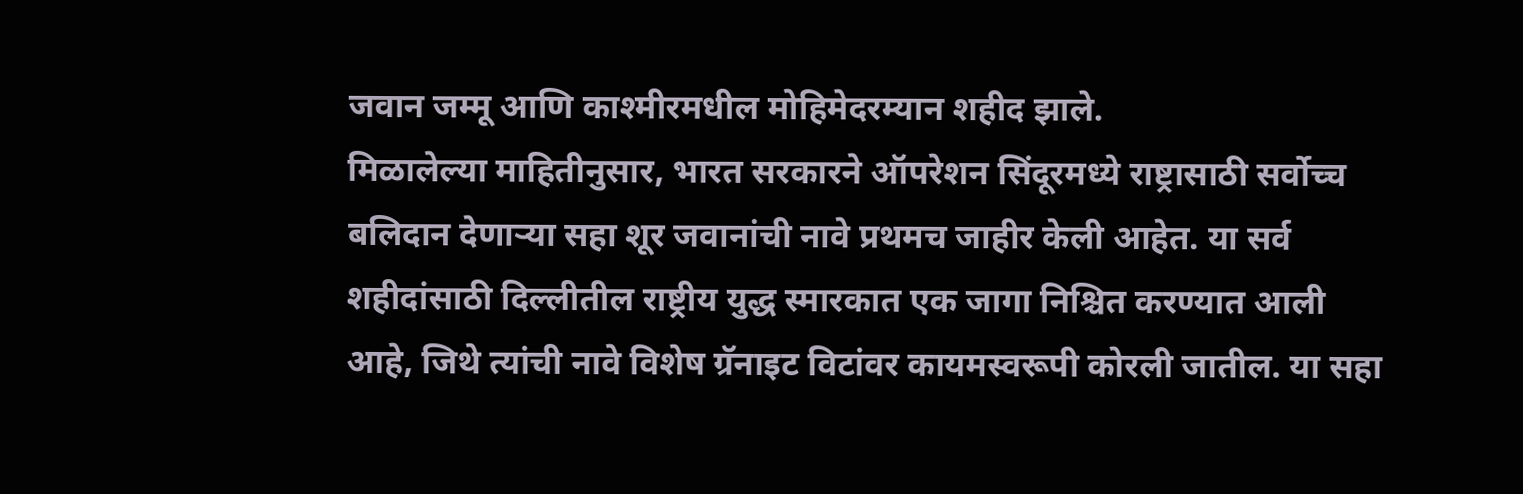जवान जम्मू आणि काश्मीरमधील मोहिमेदरम्यान शहीद झाले.
मिळालेल्या माहितीनुसार, भारत सरकारने ऑपरेशन सिंदूरमध्ये राष्ट्रासाठी सर्वोच्च बलिदान देणाऱ्या सहा शूर जवानांची नावे प्रथमच जाहीर केली आहेत. या सर्व शहीदांसाठी दिल्लीतील राष्ट्रीय युद्ध स्मारकात एक जागा निश्चित करण्यात आली आहे, जिथे त्यांची नावे विशेष ग्रॅनाइट विटांवर कायमस्वरूपी कोरली जातील. या सहा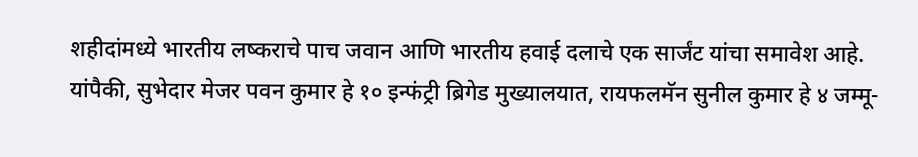शहीदांमध्ये भारतीय लष्कराचे पाच जवान आणि भारतीय हवाई दलाचे एक सार्जंट यांचा समावेश आहे.
यांपैकी, सुभेदार मेजर पवन कुमार हे १० इन्फंट्री ब्रिगेड मुख्यालयात, रायफलमॅन सुनील कुमार हे ४ जम्मू-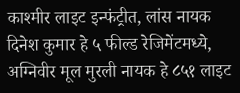काश्मीर लाइट इन्फंट्रीत, लांस नायक दिनेश कुमार हे ५ फील्ड रेजिमेंटमध्ये, अग्निवीर मूल मुरली नायक हे ८५१ लाइट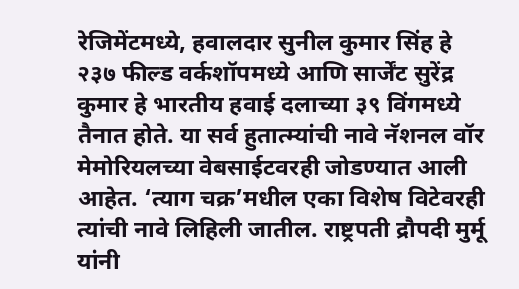रेजिमेंटमध्ये, हवालदार सुनील कुमार सिंह हे २३७ फील्ड वर्कशॉपमध्ये आणि सार्जेंट सुरेंद्र कुमार हे भारतीय हवाई दलाच्या ३९ विंगमध्ये तैनात होते. या सर्व हुतात्म्यांची नावे नॅशनल वॉर मेमोरियलच्या वेबसाईटवरही जोडण्यात आली आहेत. ‘त्याग चक्र’मधील एका विशेष विटेवरही त्यांची नावे लिहिली जातील. राष्ट्रपती द्रौपदी मुर्मू यांनी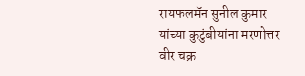रायफलमॅन सुनील कुमार यांच्या कुटुंबीयांना मरणोत्तर वीर चक्र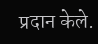प्रदान केले.